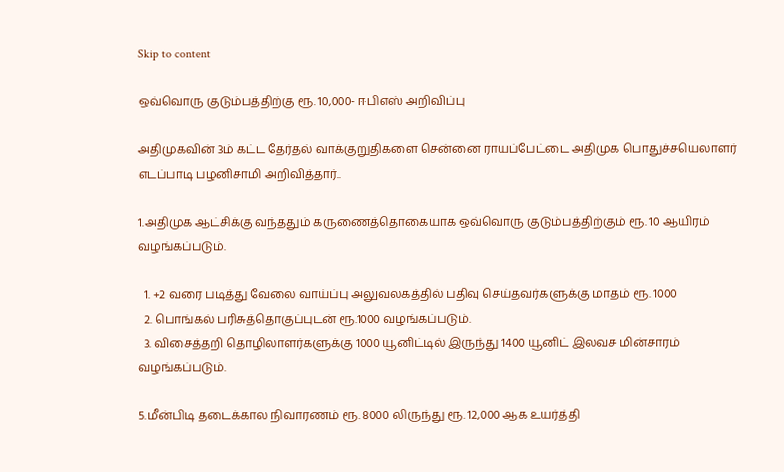Skip to content

ஒவ்வொரு குடும்பத்திற்கு ரூ. 10,000- ஈபிஎஸ் அறிவிப்பு

அதிமுகவின் 3ம் கட்ட தேர்தல் வாக்குறுதிகளை சென்னை ராயப்பேட்டை அதிமுக பொதுச்சயெலாளர் எடப்பாடி பழனிசாமி அறிவித்தார்..

1.அதிமுக ஆட்சிக்கு வந்ததும் கருணைத்தொகையாக ஒவ்வொரு குடும்பத்திற்கும் ரூ. 10 ஆயிரம் வழங்கப்படும்.

  1. +2 வரை படித்து வேலை வாய்ப்பு அலுவலகத்தில் பதிவு செய்தவர்களுக்கு மாதம் ரூ. 1000
  2. பொங்கல் பரிசுத்தொகுப்புடன் ரூ.1000 வழங்கப்படும்.
  3. விசைத்தறி தொழிலாளர்களுக்கு 1000 யூனிட்டில் இருந்து 1400 யூனிட் இலவச மின்சாரம் வழங்கப்படும்.

5.மீன்பிடி தடைக்கால நிவாரணம் ரூ. 8000 லிருந்து ரூ. 12,000 ஆக உயர்த்தி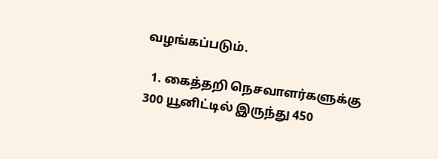வழங்கப்படும்.

  1. கைத்தறி நெசவாளர்களுக்கு 300 யூனிட்டில் இருந்து 450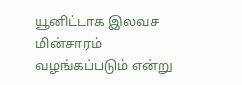யூனிட்டாக இலவச மின்சாரம் வழங்கப்படும் என்று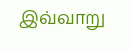இவ்வாறு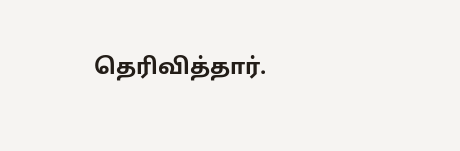தெரிவித்தார்.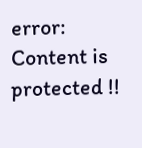error: Content is protected !!